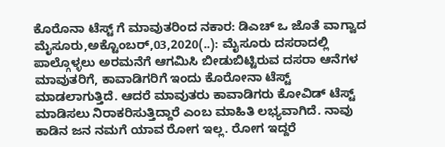ಕೊರೊನಾ ಟೆಸ್ಟ್ ಗೆ ಮಾವುತರಿಂದ ನಕಾರ: ಡಿಎಚ್ ಒ ಜೊತೆ ವಾಗ್ವಾದ ಮೈಸೂರು,ಅಕ್ಟೊಂಬರ್,03,2020(..): ಮೈಸೂರು ದಸರಾದಲ್ಲಿ ಪಾಲ್ಗೊಳ್ಳಲು ಅರಮನೆಗೆ ಆಗಮಿಸಿ ಬೀಡುಬಿಟ್ಟಿರುವ ದಸರಾ ಆನೆಗಳ ಮಾವುತರಿಗೆ, ಕಾವಾಡಿಗರಿಗೆ ಇಂದು ಕೊರೋನಾ ಟೆಸ್ಟ್ ಮಾಡಲಾಗುತ್ತಿದೆ. ಆದರೆ ಮಾವುತರು ಕಾವಾಡಿಗರು ಕೋವಿಡ್ ಟೆಸ್ಟ್ ಮಾಡಿಸಲು ನಿರಾಕರಿಸುತ್ತಿದ್ದಾರೆ ಎಂಬ ಮಾಹಿತಿ ಲಭ್ಯವಾಗಿದೆ. ನಾವು ಕಾಡಿನ ಜನ ನಮಗೆ ಯಾವ ರೋಗ ಇಲ್ಲ. ರೋಗ ಇದ್ದರೆ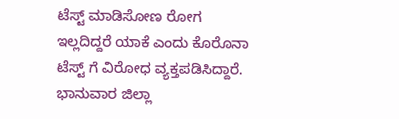ಟೆಸ್ಟ್ ಮಾಡಿಸೋಣ ರೋಗ ಇಲ್ಲದಿದ್ದರೆ ಯಾಕೆ ಎಂದು ಕೊರೊನಾ ಟೆಸ್ಟ್ ಗೆ ವಿರೋಧ ವ್ಯಕ್ತಪಡಿಸಿದ್ದಾರೆ. ಭಾನುವಾರ ಜಿಲ್ಲಾ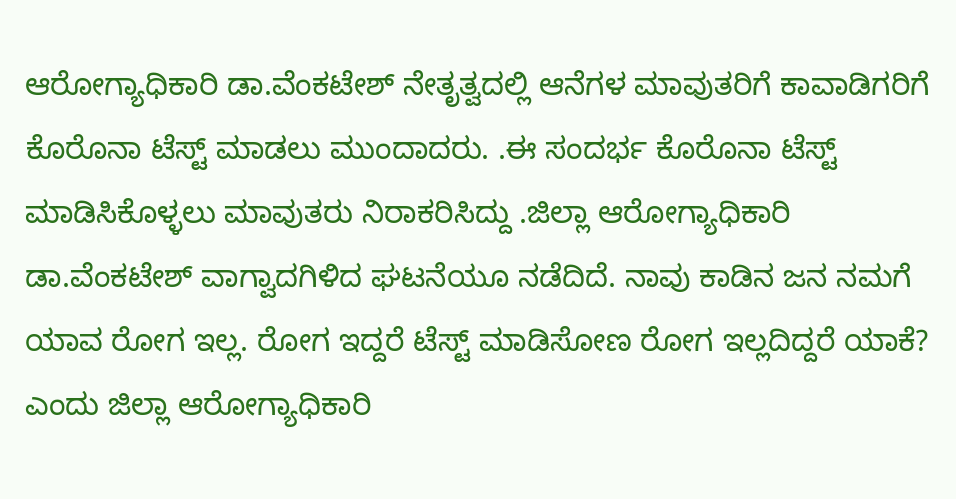ಆರೋಗ್ಯಾಧಿಕಾರಿ ಡಾ.ವೆಂಕಟೇಶ್ ನೇತೃತ್ವದಲ್ಲಿ ಆನೆಗಳ ಮಾವುತರಿಗೆ ಕಾವಾಡಿಗರಿಗೆ ಕೊರೊನಾ ಟೆಸ್ಟ್ ಮಾಡಲು ಮುಂದಾದರು. .ಈ ಸಂದರ್ಭ ಕೊರೊನಾ ಟೆಸ್ಟ್ ಮಾಡಿಸಿಕೊಳ್ಳಲು ಮಾವುತರು ನಿರಾಕರಿಸಿದ್ದು .ಜಿಲ್ಲಾ ಆರೋಗ್ಯಾಧಿಕಾರಿ ಡಾ.ವೆಂಕಟೇಶ್ ವಾಗ್ವಾದಗಿಳಿದ ಘಟನೆಯೂ ನಡೆದಿದೆ. ನಾವು ಕಾಡಿನ ಜನ ನಮಗೆ ಯಾವ ರೋಗ ಇಲ್ಲ. ರೋಗ ಇದ್ದರೆ ಟೆಸ್ಟ್ ಮಾಡಿಸೋಣ ರೋಗ ಇಲ್ಲದಿದ್ದರೆ ಯಾಕೆ? ಎಂದು ಜಿಲ್ಲಾ ಆರೋಗ್ಯಾಧಿಕಾರಿ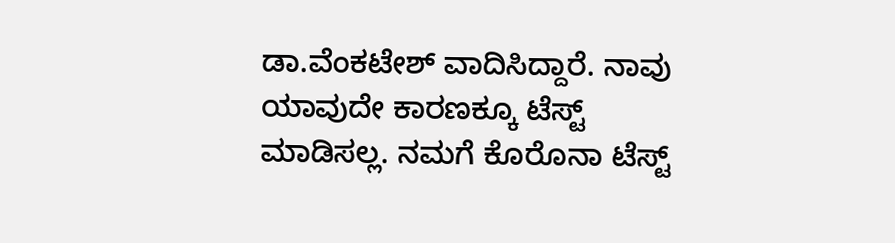ಡಾ.ವೆಂಕಟೇಶ್ ವಾದಿಸಿದ್ದಾರೆ. ನಾವು ಯಾವುದೇ ಕಾರಣಕ್ಕೂ ಟೆಸ್ಟ್ ಮಾಡಿಸಲ್ಲ. ನಮಗೆ ಕೊರೊನಾ ಟೆಸ್ಟ್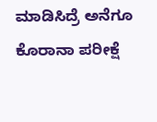ಮಾಡಿಸಿದ್ರೆ ಅನೆಗೂ ಕೊರಾನಾ ಪರೀಕ್ಷೆ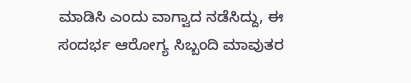ಮಾಡಿಸಿ ಎಂದು ವಾಗ್ವಾದ ನಡೆಸಿದ್ದು, ಈ ಸಂದರ್ಭ ಆರೋಗ್ಯ ಸಿಬ್ಬಂದಿ ಮಾವುತರ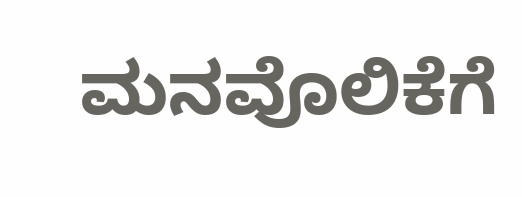ಮನವೊಲಿಕೆಗೆ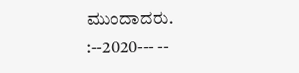ಮುಂದಾದರು. :--2020--- --